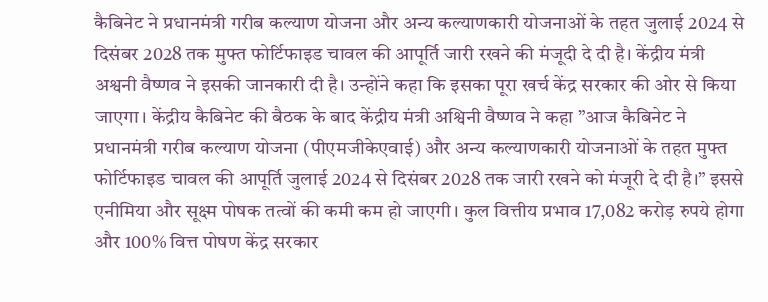कैबिनेट ने प्रधानमंत्री गरीब कल्याण योजना और अन्य कल्याणकारी योजनाओं के तहत जुलाई 2024 से दिसंबर 2028 तक मुफ्त फोर्टिफाइड चावल की आपूर्ति जारी रखने की मंजूदी दे दी है। केंद्रीय मंत्री अश्वनी वैष्णव ने इसकी जानकारी दी है। उन्होंने कहा कि इसका पूरा खर्च केंद्र सरकार की ओर से किया जाएगा। केंद्रीय कैबिनेट की बैठक के बाद केंद्रीय मंत्री अश्विनी वैष्णव ने कहा ”आज कैबिनेट ने प्रधानमंत्री गरीब कल्याण योजना (पीएमजीकेएवाई) और अन्य कल्याणकारी योजनाओं के तहत मुफ्त फोर्टिफाइड चावल की आपूर्ति जुलाई 2024 से दिसंबर 2028 तक जारी रखने को मंजूरी दे दी है।” इससे एनीमिया और सूक्ष्म पोषक तत्वों की कमी कम हो जाएगी। कुल वित्तीय प्रभाव 17,082 करोड़ रुपये होगा और 100% वित्त पोषण केंद्र सरकार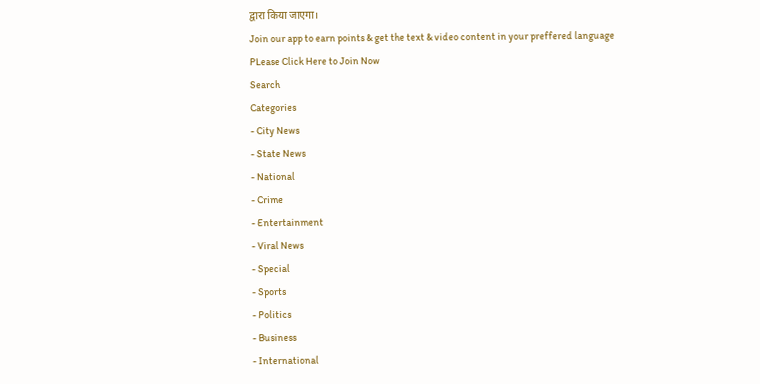द्वारा किया जाएगा।
Join our app to earn points & get the text & video content in your preffered language
PLease Click Here to Join Now
Search
Categories
- City News
- State News
- National
- Crime
- Entertainment
- Viral News
- Special
- Sports
- Politics
- Business
- International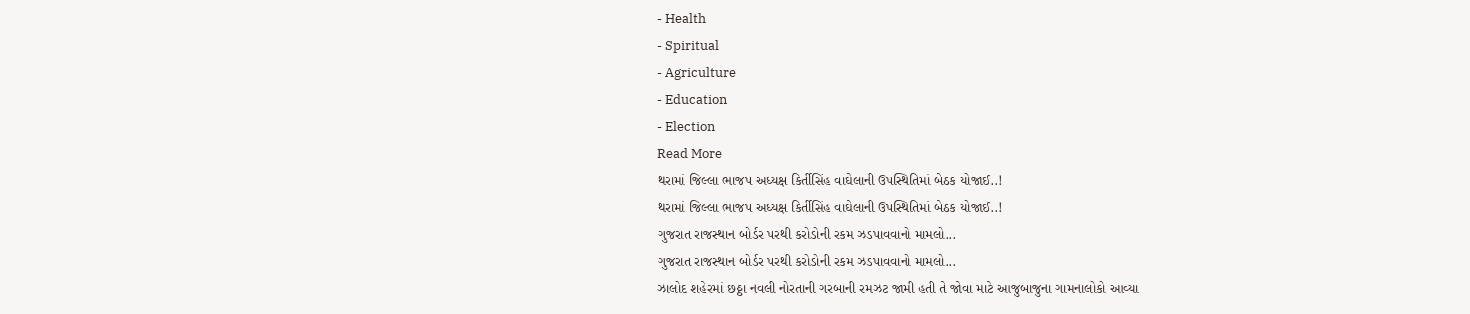- Health
- Spiritual
- Agriculture
- Education
- Election
Read More
થરામાં જિલ્લા ભાજપ અધ્યક્ષ કિર્તીસિંહ વાઘેલાની ઉપસ્થિતિમાં બેઠક યોજાઈ..!
થરામાં જિલ્લા ભાજપ અધ્યક્ષ કિર્તીસિંહ વાઘેલાની ઉપસ્થિતિમાં બેઠક યોજાઈ..!
ગુજરાત રાજસ્થાન બોર્ડર પરથી કરોડોની રકમ ઝડપાવવાનો મામલો...
ગુજરાત રાજસ્થાન બોર્ડર પરથી કરોડોની રકમ ઝડપાવવાનો મામલો...
ઝાલોદ શહેરમાં છઠ્ઠા નવલી નોરતાની ગરબાની રમઝટ જામી હતી તે જોવા માટે આજુબાજુના ગામનાલોકો આવ્યા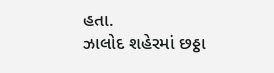હતા.
ઝાલોદ શહેરમાં છઠ્ઠા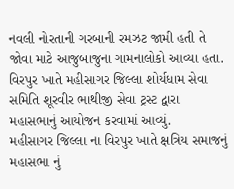નવલી નોરતાની ગરબાની રમઝટ જામી હતી તે જોવા માટે આજુબાજુના ગામનાલોકો આવ્યા હતા.
વિરપુર ખાતે મહીસાગર જિલ્લા શોર્યધામ સેવા સમિતિ શૂરવીર ભાથીજી સેવા ટ્રસ્ટ દ્વારા મહાસભાનું આયોજન કરવામાં આવ્યું.
મહીસાગર જિલ્લા ના વિરપુર ખાતે ક્ષત્રિય સમાજનું મહાસભા નું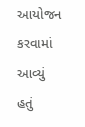આયોજન કરવામાં આવ્યું હતું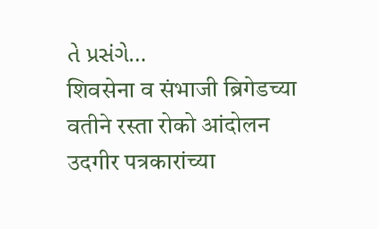તે પ્રસંગે...
शिवसेना व संभाजी ब्रिगेडच्या वतीने रस्ता रोको आंदोलन
उदगीर पत्रकारांच्या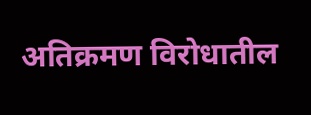अतिक्रमण विरोधातील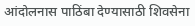आंदोलनास पाठिंबा देण्यासाठी शिवसेना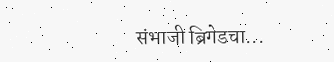संभाजी ब्रिगेडचा...